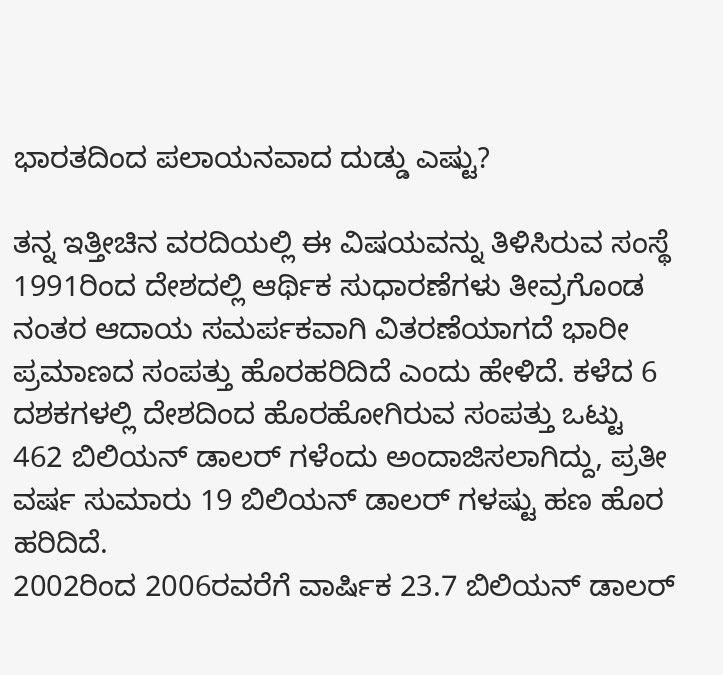ಭಾರತದಿಂದ ಪಲಾಯನವಾದ ದುಡ್ಡು ಎಷ್ಟು?

ತನ್ನ ಇತ್ತೀಚಿನ ವರದಿಯಲ್ಲಿ ಈ ವಿಷಯವನ್ನು ತಿಳಿಸಿರುವ ಸಂಸ್ಥೆ 1991ರಿಂದ ದೇಶದಲ್ಲಿ ಆರ್ಥಿಕ ಸುಧಾರಣೆಗಳು ತೀವ್ರಗೊಂಡ ನಂತರ ಆದಾಯ ಸಮರ್ಪಕವಾಗಿ ವಿತರಣೆಯಾಗದೆ ಭಾರೀ ಪ್ರಮಾಣದ ಸಂಪತ್ತು ಹೊರಹರಿದಿದೆ ಎಂದು ಹೇಳಿದೆ. ಕಳೆದ 6 ದಶಕಗಳಲ್ಲಿ ದೇಶದಿಂದ ಹೊರಹೋಗಿರುವ ಸಂಪತ್ತು ಒಟ್ಟು 462 ಬಿಲಿಯನ್ ಡಾಲರ್ ಗಳೆಂದು ಅಂದಾಜಿಸಲಾಗಿದ್ದು, ಪ್ರತೀ ವರ್ಷ ಸುಮಾರು 19 ಬಿಲಿಯನ್ ಡಾಲರ್ ಗಳಷ್ಟು ಹಣ ಹೊರ ಹರಿದಿದೆ.
2002ರಿಂದ 2006ರವರೆಗೆ ವಾರ್ಷಿಕ 23.7 ಬಿಲಿಯನ್ ಡಾಲರ್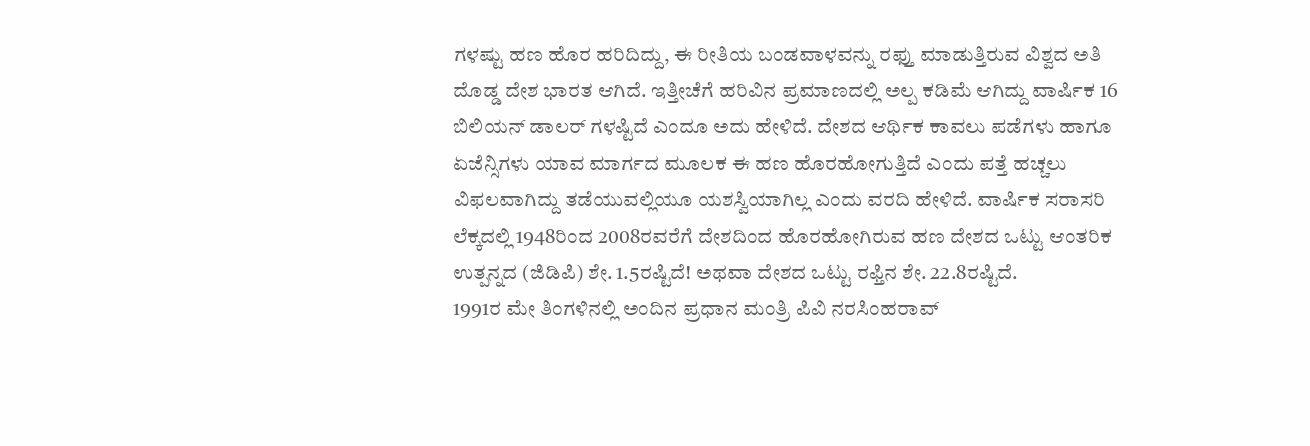ಗಳಷ್ಟು ಹಣ ಹೊರ ಹರಿದಿದ್ದು, ಈ ರೀತಿಯ ಬಂಡವಾಳವನ್ನು ರಫ್ತು ಮಾಡುತ್ತಿರುವ ವಿಶ್ವದ ಅತಿ ದೊಡ್ಡ ದೇಶ ಭಾರತ ಆಗಿದೆ. ಇತ್ತೀಚೆಗೆ ಹರಿವಿನ ಪ್ರಮಾಣದಲ್ಲಿ ಅಲ್ಪ ಕಡಿಮೆ ಆಗಿದ್ದು ವಾರ್ಷಿಕ 16 ಬಿಲಿಯನ್ ಡಾಲರ್ ಗಳಷ್ಟಿದೆ ಎಂದೂ ಅದು ಹೇಳಿದೆ. ದೇಶದ ಆರ್ಥಿಕ ಕಾವಲು ಪಡೆಗಳು ಹಾಗೂ ಏಜೆನ್ಸಿಗಳು ಯಾವ ಮಾರ್ಗದ ಮೂಲಕ ಈ ಹಣ ಹೊರಹೋಗುತ್ತಿದೆ ಎಂದು ಪತ್ತೆ ಹಚ್ಚಲು ವಿಫಲವಾಗಿದ್ದು ತಡೆಯುವಲ್ಲಿಯೂ ಯಶಸ್ವಿಯಾಗಿಲ್ಲ ಎಂದು ವರದಿ ಹೇಳಿದೆ. ವಾರ್ಷಿಕ ಸರಾಸರಿ ಲೆಕ್ಕದಲ್ಲಿ 1948ರಿಂದ 2008ರವರೆಗೆ ದೇಶದಿಂದ ಹೊರಹೋಗಿರುವ ಹಣ ದೇಶದ ಒಟ್ಟು ಆಂತರಿಕ ಉತ್ಪನ್ನದ (ಜಿಡಿಪಿ) ಶೇ. 1.5ರಷ್ಟಿದೆ! ಅಥವಾ ದೇಶದ ಒಟ್ಟು ರಫ್ತಿನ ಶೇ. 22.8ರಷ್ಟಿದೆ.
1991ರ ಮೇ ತಿಂಗಳಿನಲ್ಲಿ ಅಂದಿನ ಪ್ರಧಾನ ಮಂತ್ರಿ ಪಿವಿ ನರಸಿಂಹರಾವ್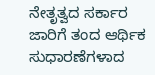ನೇತೃತ್ವದ ಸರ್ಕಾರ ಜಾರಿಗೆ ತಂದ ಆರ್ಥಿಕ ಸುಧಾರಣೆಗಳಾದ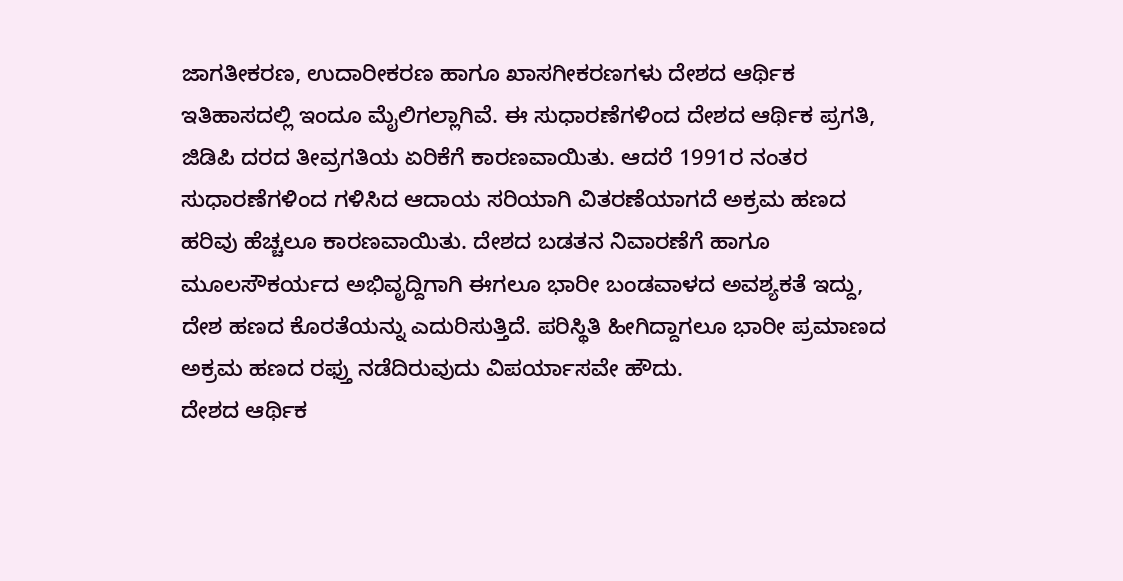ಜಾಗತೀಕರಣ, ಉದಾರೀಕರಣ ಹಾಗೂ ಖಾಸಗೀಕರಣಗಳು ದೇಶದ ಆರ್ಥಿಕ ಇತಿಹಾಸದಲ್ಲಿ ಇಂದೂ ಮೈಲಿಗಲ್ಲಾಗಿವೆ. ಈ ಸುಧಾರಣೆಗಳಿಂದ ದೇಶದ ಆರ್ಥಿಕ ಪ್ರಗತಿ, ಜಿಡಿಪಿ ದರದ ತೀವ್ರಗತಿಯ ಏರಿಕೆಗೆ ಕಾರಣವಾಯಿತು. ಆದರೆ 1991ರ ನಂತರ ಸುಧಾರಣೆಗಳಿಂದ ಗಳಿಸಿದ ಆದಾಯ ಸರಿಯಾಗಿ ವಿತರಣೆಯಾಗದೆ ಅಕ್ರಮ ಹಣದ ಹರಿವು ಹೆಚ್ಚಲೂ ಕಾರಣವಾಯಿತು. ದೇಶದ ಬಡತನ ನಿವಾರಣೆಗೆ ಹಾಗೂ ಮೂಲಸೌಕರ್ಯದ ಅಭಿವೃದ್ದಿಗಾಗಿ ಈಗಲೂ ಭಾರೀ ಬಂಡವಾಳದ ಅವಶ್ಯಕತೆ ಇದ್ದು, ದೇಶ ಹಣದ ಕೊರತೆಯನ್ನು ಎದುರಿಸುತ್ತಿದೆ. ಪರಿಸ್ಥಿತಿ ಹೀಗಿದ್ದಾಗಲೂ ಭಾರೀ ಪ್ರಮಾಣದ ಅಕ್ರಮ ಹಣದ ರಫ್ತು ನಡೆದಿರುವುದು ವಿಪರ್ಯಾಸವೇ ಹೌದು.
ದೇಶದ ಆರ್ಥಿಕ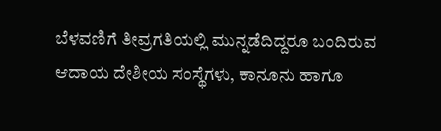ಬೆಳವಣಿಗೆ ತೀವ್ರಗತಿಯಲ್ಲಿ ಮುನ್ನಡೆದಿದ್ದರೂ ಬಂದಿರುವ ಆದಾಯ ದೇಶೀಯ ಸಂಸ್ಥೆಗಳು, ಕಾನೂನು ಹಾಗೂ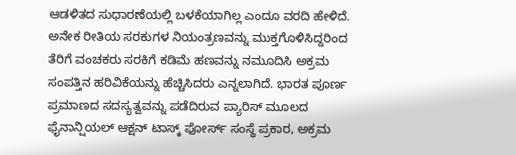ಆಡಳಿತದ ಸುಧಾರಣೆಯಲ್ಲಿ ಬಳಕೆಯಾಗಿಲ್ಲ ಎಂದೂ ವರದಿ ಹೇಳಿದೆ. ಅನೇಕ ರೀತಿಯ ಸರಕುಗಳ ನಿಯಂತ್ರಣವನ್ನು ಮುಕ್ತಗೊಳಿಸಿದ್ದರಿಂದ ತೆರಿಗೆ ವಂಚಕರು ಸರಕಿಗೆ ಕಡಿಮೆ ಹಣವನ್ನು ನಮೂದಿಸಿ ಅಕ್ರಮ ಸಂಪತ್ತಿನ ಹರಿವಿಕೆಯನ್ನು ಹೆಚ್ಚಿಸಿದರು ಎನ್ನಲಾಗಿದೆ. ಭಾರತ ಪೂರ್ಣ ಪ್ರಮಾಣದ ಸದಸ್ಯತ್ವವನ್ನು ಪಡೆದಿರುವ ಪ್ಯಾರಿಸ್ ಮೂಲದ ಫೈನಾನ್ಷಿಯಲ್ ಆಕ್ಷನ್ ಟಾಸ್ಕ್ ಫೋರ್ಸ್ ಸಂಸ್ಥೆ ಪ್ರಕಾರ, ಅಕ್ರಮ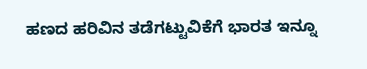ಹಣದ ಹರಿವಿನ ತಡೆಗಟ್ಟುವಿಕೆಗೆ ಭಾರತ ಇನ್ನೂ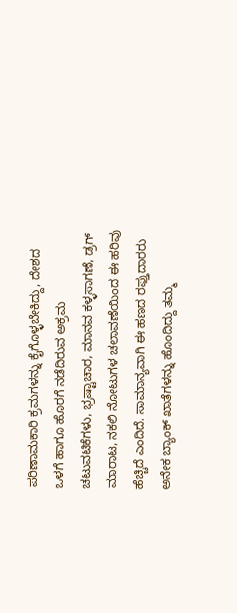ಪರಿಣಾಮಕಾರಿ ಕ್ರಮಗಳನ್ನು ಕೈಗೊಳ್ಳಬೇಕಿದ್ದು, ದೇಶದ ಒಳಗೆ ಹಾಗೂ ಹೊರಗೆ ನಡೆದಿರುವ ಅಕ್ರಮ ಚಟುವಟಿಕೆಗಳು, ಭ್ರಷ್ಟಾಚಾರ, ಮಾನವ ಕಳ್ಳಸಾಗಣೆ, ಡ್ರಗ್ ಮಾರಾಟ, ನಕಲಿ ನೋಟುಗಳ ಚಲಾವಣೆಯಿಂದ ಈ ಹರಿವು ಹೆಚ್ಚಿದೆ ಎಂದಿದೆ. ಸಾಮಾನ್ಯವಾಗಿ ಈ ಹಣದ ರಫ್ತುದಾರರು ಅನೇಕ ಬ್ಯಾಂಕ್ ಖಾತೆಗಳನ್ನು ಹೊಂದಿದ್ದು ತಮ್ಮ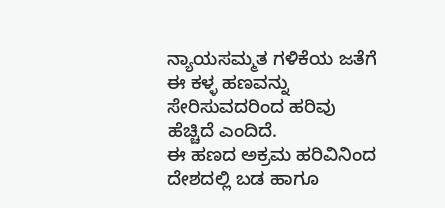ನ್ಯಾಯಸಮ್ಮತ ಗಳಿಕೆಯ ಜತೆಗೆ ಈ ಕಳ್ಳ ಹಣವನ್ನು ಸೇರಿಸುವದರಿಂದ ಹರಿವು ಹೆಚ್ಚಿದೆ ಎಂದಿದೆ.
ಈ ಹಣದ ಅಕ್ರಮ ಹರಿವಿನಿಂದ ದೇಶದಲ್ಲಿ ಬಡ ಹಾಗೂ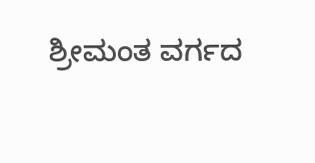ಶ್ರೀಮಂತ ವರ್ಗದ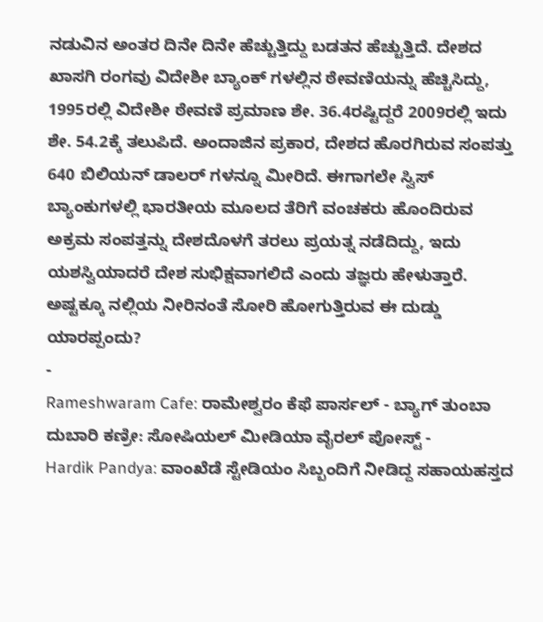ನಡುವಿನ ಅಂತರ ದಿನೇ ದಿನೇ ಹೆಚ್ಚುತ್ತಿದ್ದು ಬಡತನ ಹೆಚ್ಚುತ್ತಿದೆ. ದೇಶದ ಖಾಸಗಿ ರಂಗವು ವಿದೇಶೀ ಬ್ಯಾಂಕ್ ಗಳಲ್ಲಿನ ಠೇವಣಿಯನ್ನು ಹೆಚ್ಚಿಸಿದ್ದು, 1995ರಲ್ಲಿ ವಿದೇಶೀ ಠೇವಣಿ ಪ್ರಮಾಣ ಶೇ. 36.4ರಷ್ಟಿದ್ದರೆ 2009ರಲ್ಲಿ ಇದು ಶೇ. 54.2ಕ್ಕೆ ತಲುಪಿದೆ. ಅಂದಾಜಿನ ಪ್ರಕಾರ, ದೇಶದ ಹೊರಗಿರುವ ಸಂಪತ್ತು 640 ಬಿಲಿಯನ್ ಡಾಲರ್ ಗಳನ್ನೂ ಮೀರಿದೆ. ಈಗಾಗಲೇ ಸ್ವಿಸ್ ಬ್ಯಾಂಕುಗಳಲ್ಲಿ ಭಾರತೀಯ ಮೂಲದ ತೆರಿಗೆ ವಂಚಕರು ಹೊಂದಿರುವ ಅಕ್ರಮ ಸಂಪತ್ತನ್ನು ದೇಶದೊಳಗೆ ತರಲು ಪ್ರಯತ್ನ ನಡೆದಿದ್ದು, ಇದು ಯಶಸ್ವಿಯಾದರೆ ದೇಶ ಸುಭಿಕ್ಷವಾಗಲಿದೆ ಎಂದು ತಜ್ಞರು ಹೇಳುತ್ತಾರೆ. ಅಷ್ಟಕ್ಕೂ ನಲ್ಲಿಯ ನೀರಿನಂತೆ ಸೋರಿ ಹೋಗುತ್ತಿರುವ ಈ ದುಡ್ಡು ಯಾರಪ್ಪಂದು?
-
Rameshwaram Cafe: ರಾಮೇಶ್ವರಂ ಕೆಫೆ ಪಾರ್ಸಲ್ - ಬ್ಯಾಗ್ ತುಂಬಾ ದುಬಾರಿ ಕಣ್ರೀ: ಸೋಷಿಯಲ್ ಮೀಡಿಯಾ ವೈರಲ್ ಪೋಸ್ಟ್ -
Hardik Pandya: ವಾಂಖೆಡೆ ಸ್ಟೇಡಿಯಂ ಸಿಬ್ಬಂದಿಗೆ ನೀಡಿದ್ದ ಸಹಾಯಹಸ್ತದ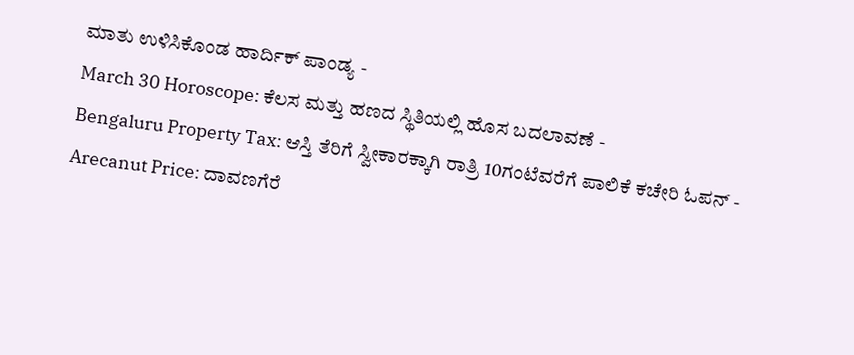ಮಾತು ಉಳಿಸಿಕೊಂಡ ಹಾರ್ದಿಕ್ ಪಾಂಡ್ಯ -
March 30 Horoscope: ಕೆಲಸ ಮತ್ತು ಹಣದ ಸ್ಥಿತಿಯಲ್ಲಿ ಹೊಸ ಬದಲಾವಣೆ -
Bengaluru Property Tax: ಆಸ್ತಿ ತೆರಿಗೆ ಸ್ವೀಕಾರಕ್ಕಾಗಿ ರಾತ್ರಿ 10ಗಂಟೆವರೆಗೆ ಪಾಲಿಕೆ ಕಚೇರಿ ಓಪನ್ -
Arecanut Price: ದಾವಣಗೆರೆ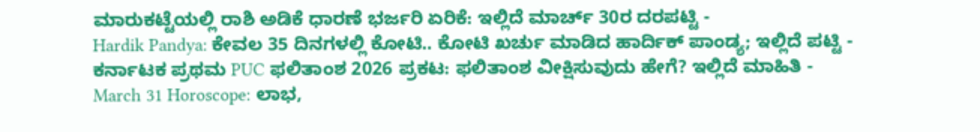ಮಾರುಕಟ್ಟೆಯಲ್ಲಿ ರಾಶಿ ಅಡಿಕೆ ಧಾರಣೆ ಭರ್ಜರಿ ಏರಿಕೆ: ಇಲ್ಲಿದೆ ಮಾರ್ಚ್ 30ರ ದರಪಟ್ಟಿ -
Hardik Pandya: ಕೇವಲ 35 ದಿನಗಳಲ್ಲಿ ಕೋಟಿ.. ಕೋಟಿ ಖರ್ಚು ಮಾಡಿದ ಹಾರ್ದಿಕ್ ಪಾಂಡ್ಯ; ಇಲ್ಲಿದೆ ಪಟ್ಟಿ -
ಕರ್ನಾಟಕ ಪ್ರಥಮ PUC ಫಲಿತಾಂಶ 2026 ಪ್ರಕಟ: ಫಲಿತಾಂಶ ವೀಕ್ಷಿಸುವುದು ಹೇಗೆ? ಇಲ್ಲಿದೆ ಮಾಹಿತಿ -
March 31 Horoscope: ಲಾಭ,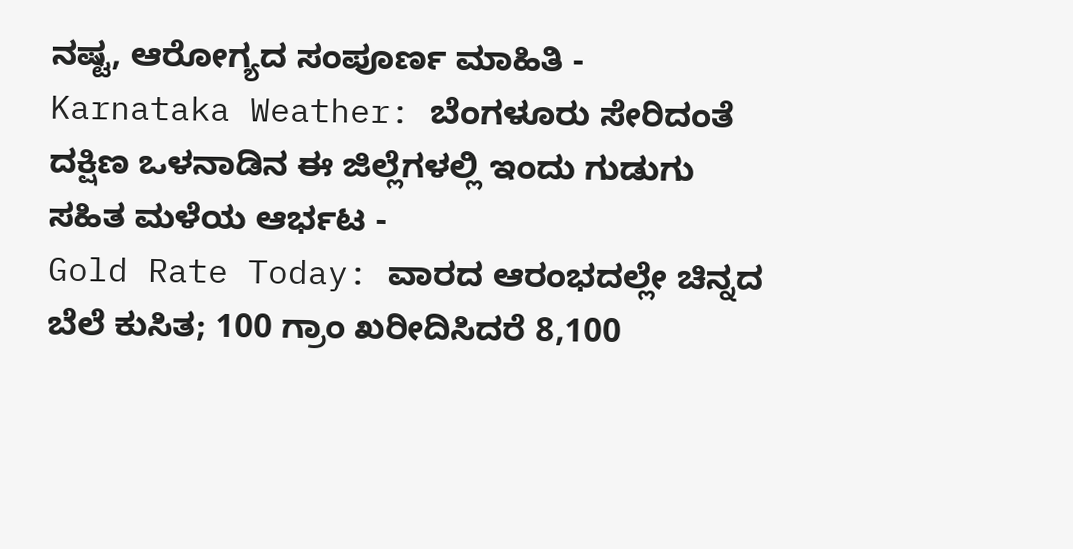ನಷ್ಟ, ಆರೋಗ್ಯದ ಸಂಪೂರ್ಣ ಮಾಹಿತಿ -
Karnataka Weather: ಬೆಂಗಳೂರು ಸೇರಿದಂತೆ ದಕ್ಷಿಣ ಒಳನಾಡಿನ ಈ ಜಿಲ್ಲೆಗಳಲ್ಲಿ ಇಂದು ಗುಡುಗು ಸಹಿತ ಮಳೆಯ ಆರ್ಭಟ -
Gold Rate Today: ವಾರದ ಆರಂಭದಲ್ಲೇ ಚಿನ್ನದ ಬೆಲೆ ಕುಸಿತ; 100 ಗ್ರಾಂ ಖರೀದಿಸಿದರೆ 8,100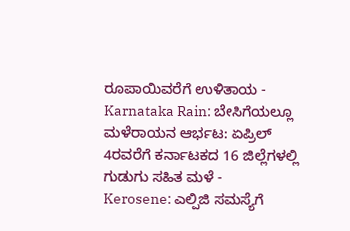ರೂಪಾಯಿವರೆಗೆ ಉಳಿತಾಯ -
Karnataka Rain: ಬೇಸಿಗೆಯಲ್ಲೂ ಮಳೆರಾಯನ ಆರ್ಭಟ: ಏಪ್ರಿಲ್ 4ರವರೆಗೆ ಕರ್ನಾಟಕದ 16 ಜಿಲ್ಲೆಗಳಲ್ಲಿ ಗುಡುಗು ಸಹಿತ ಮಳೆ -
Kerosene: ಎಲ್ಪಿಜಿ ಸಮಸ್ಯೆಗೆ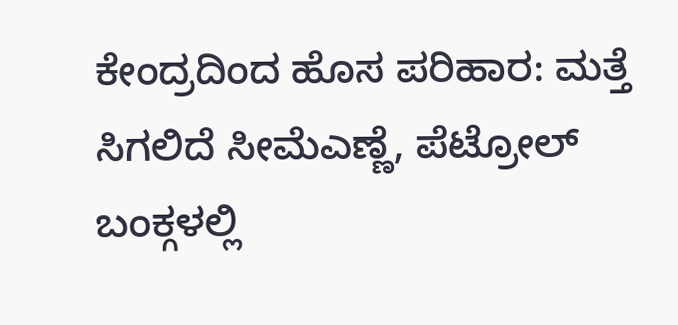ಕೇಂದ್ರದಿಂದ ಹೊಸ ಪರಿಹಾರ: ಮತ್ತೆ ಸಿಗಲಿದೆ ಸೀಮೆಎಣ್ಣೆ, ಪೆಟ್ರೋಲ್ ಬಂಕ್ಗಳಲ್ಲಿ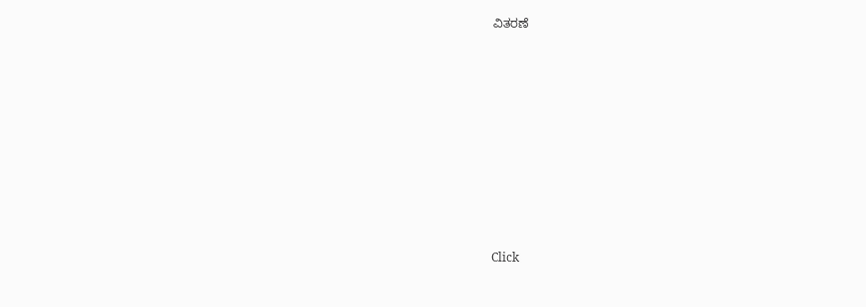ವಿತರಣೆ












Click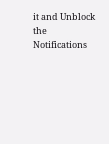it and Unblock the Notifications